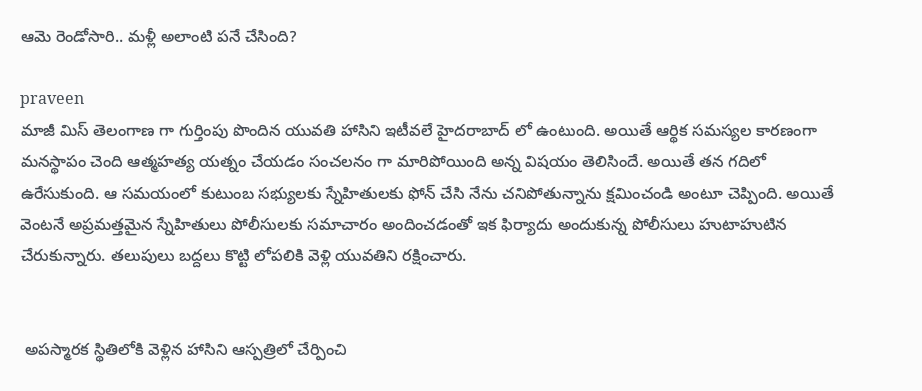ఆమె రెండోసారి.. మళ్లీ అలాంటి పనే చేసింది?

praveen
మాజీ మిస్ తెలంగాణ గా గుర్తింపు పొందిన యువతి హాసిని ఇటీవలే హైదరాబాద్ లో ఉంటుంది. అయితే ఆర్థిక సమస్యల కారణంగా మనస్థాపం చెంది ఆత్మహత్య యత్నం చేయడం సంచలనం గా మారిపోయింది అన్న విషయం తెలిసిందే. అయితే తన గదిలో ఉరేసుకుంది. ఆ సమయంలో కుటుంబ సభ్యులకు స్నేహితులకు ఫోన్ చేసి నేను చనిపోతున్నాను క్షమించండి అంటూ చెప్పింది. అయితే వెంటనే అప్రమత్తమైన స్నేహితులు పోలీసులకు సమాచారం అందించడంతో ఇక ఫిర్యాదు అందుకున్న పోలీసులు హుటాహుటిన చేరుకున్నారు. తలుపులు బద్దలు కొట్టి లోపలికి వెళ్లి యువతిని రక్షించారు.


 అపస్మారక స్థితిలోకి వెళ్లిన హాసిని ఆస్పత్రిలో చేర్పించి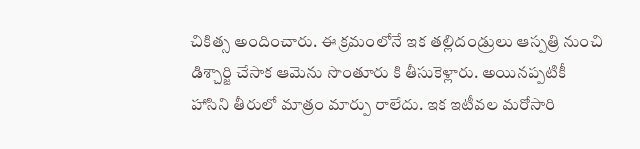చికిత్స అందించారు. ఈ క్రమంలోనే ఇక తల్లిదండ్రులు ఆస్పత్రి నుంచి డిశ్చార్జి చేసాక ఆమెను సొంతూరు కి తీసుకెళ్లారు. అయినప్పటికీ హాసిని తీరులో మాత్రం మార్పు రాలేదు. ఇక ఇటీవల మరోసారి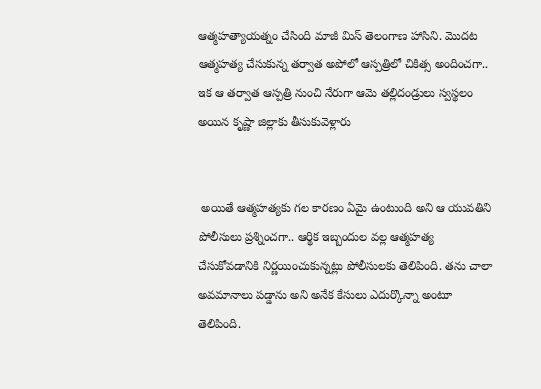ఆత్మహత్యాయత్నం చేసింది మాజీ మిస్ తెలంగాణ హాసిని. మొదట ఆత్మహత్య చేసుకున్న తర్వాత అపోలో ఆస్పత్రిలో చికిత్స అందించగా.. ఇక ఆ తర్వాత ఆస్పత్రి నుంచి నేరుగా ఆమె తల్లిదండ్రులు స్వస్థలం అయిన కృష్ణా జిల్లాకు తీసుకువెళ్లారు


 అయితే ఆత్మహత్యకు గల కారణం ఏమై ఉంటుంది అని ఆ యువతిని పోలీసులు ప్రశ్నించగా.. ఆర్థిక ఇబ్బందుల వల్ల ఆత్మహత్య చేసుకోవడానికి నిర్ణయించుకున్నట్లు పోలీసులకు తెలిపింది. తను చాలా అవమానాలు పడ్డాను అని అనేక కేసులు ఎదుర్కొన్నా అంటూ తెలిపింది.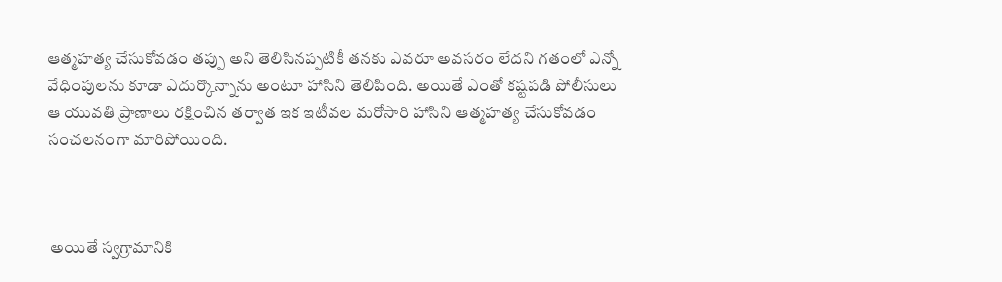ఆత్మహత్య చేసుకోవడం తప్పు అని తెలిసినప్పటికీ తనకు ఎవరూ అవసరం లేదని గతంలో ఎన్నో వేధింపులను కూడా ఎదుర్కొన్నాను అంటూ హాసిని తెలిపింది. అయితే ఎంతో కష్టపడి పోలీసులు ఆ యువతి ప్రాణాలు రక్షించిన తర్వాత ఇక ఇటీవల మరోసారి హాసిని ఆత్మహత్య చేసుకోవడం సంచలనంగా మారిపోయింది.



 అయితే స్వగ్రామానికి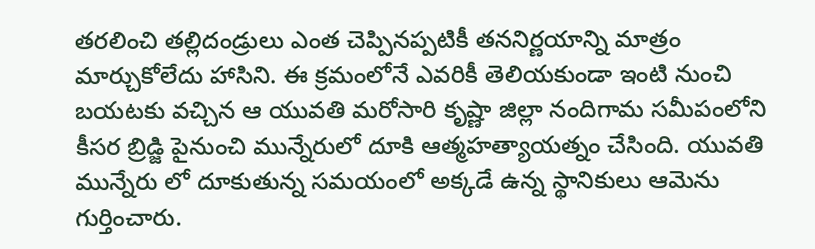తరలించి తల్లిదండ్రులు ఎంత చెప్పినప్పటికీ తననిర్ణయాన్ని మాత్రం మార్చుకోలేదు హాసిని. ఈ క్రమంలోనే ఎవరికీ తెలియకుండా ఇంటి నుంచి బయటకు వచ్చిన ఆ యువతి మరోసారి కృష్ణా జిల్లా నందిగామ సమీపంలోని కీసర బ్రిడ్జి పైనుంచి మున్నేరులో దూకి ఆత్మహత్యాయత్నం చేసింది. యువతి మున్నేరు లో దూకుతున్న సమయంలో అక్కడే ఉన్న స్థానికులు ఆమెను గుర్తించారు.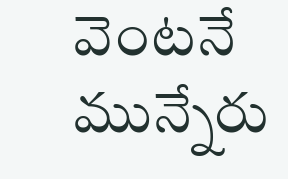వెంటనే మున్నేరు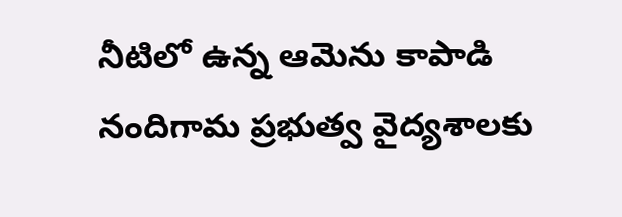నీటిలో ఉన్న ఆమెను కాపాడి నందిగామ ప్రభుత్వ వైద్యశాలకు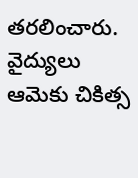తరలించారు. వైద్యులు ఆమెకు చికిత్స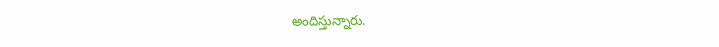అందిస్తున్నారు.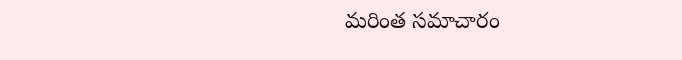మరింత సమాచారం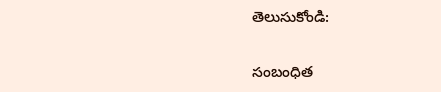తెలుసుకోండి:

సంబంధిత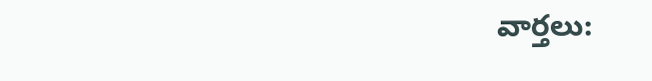వార్తలు: